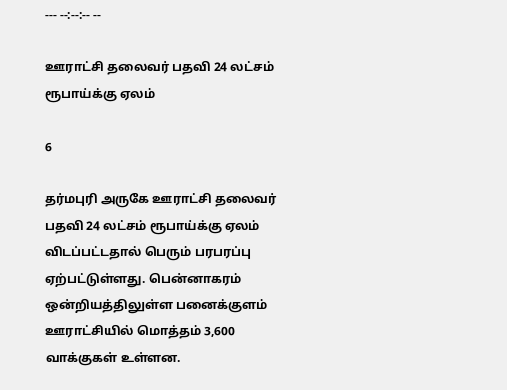--- --:--:-- --

ஊராட்சி தலைவர் பதவி 24 லட்சம் ரூபாய்க்கு ஏலம்

6

தர்மபுரி அருகே ஊராட்சி தலைவர் பதவி 24 லட்சம் ரூபாய்க்கு ஏலம் விடப்பட்டதால் பெரும் பரபரப்பு ஏற்பட்டுள்ளது. பென்னாகரம் ஒன்றியத்திலுள்ள பனைக்குளம் ஊராட்சியில் மொத்தம் 3,600 வாக்குகள் உள்ளன.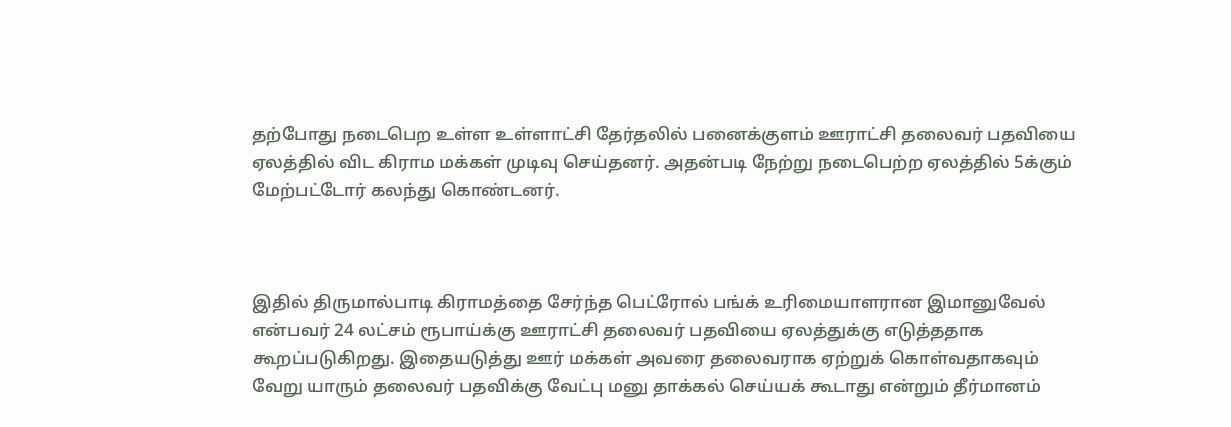தற்போது நடைபெற உள்ள உள்ளாட்சி தேர்தலில் பனைக்குளம் ஊராட்சி தலைவர் பதவியை ஏலத்தில் விட கிராம மக்கள் முடிவு செய்தனர். அதன்படி நேற்று நடைபெற்ற ஏலத்தில் 5க்கும் மேற்பட்டோர் கலந்து கொண்டனர்.



இதில் திருமால்பாடி கிராமத்தை சேர்ந்த பெட்ரோல் பங்க் உரிமையாளரான இமானுவேல் என்பவர் 24 லட்சம் ரூபாய்க்கு ஊராட்சி தலைவர் பதவியை ஏலத்துக்கு எடுத்ததாக கூறப்படுகிறது. இதையடுத்து ஊர் மக்கள் அவரை தலைவராக ஏற்றுக் கொள்வதாகவும் வேறு யாரும் தலைவர் பதவிக்கு வேட்பு மனு தாக்கல் செய்யக் கூடாது என்றும் தீர்மானம்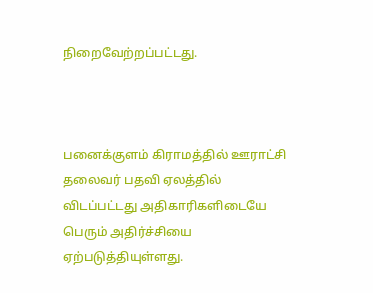நிறைவேற்றப்பட்டது.



பனைக்குளம் கிராமத்தில் ஊராட்சி தலைவர் பதவி ஏலத்தில் விடப்பட்டது அதிகாரிகளிடையே பெரும் அதிர்ச்சியை ஏற்படுத்தியுள்ளது.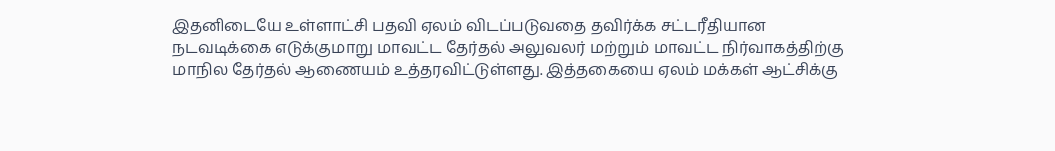இதனிடையே உள்ளாட்சி பதவி ஏலம் விடப்படுவதை தவிர்க்க சட்டரீதியான நடவடிக்கை எடுக்குமாறு மாவட்ட தேர்தல் அலுவலர் மற்றும் மாவட்ட நிர்வாகத்திற்கு மாநில தேர்தல் ஆணையம் உத்தரவிட்டுள்ளது. இத்தகையை ஏலம் மக்கள் ஆட்சிக்கு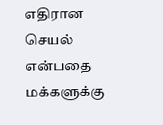எதிரான செயல் என்பதை மக்களுக்கு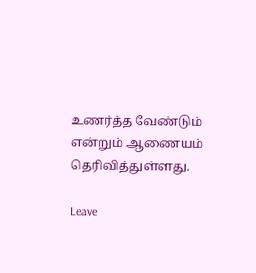உணர்த்த வேண்டும் என்றும் ஆணையம் தெரிவித்துள்ளது.

Leave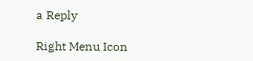a Reply

Right Menu Icon